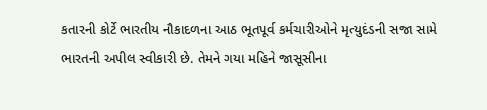કતારની કોર્ટે ભારતીય નૌકાદળના આઠ ભૂતપૂર્વ કર્મચારીઓને મૃત્યુદંડની સજા સામે ભારતની અપીલ સ્વીકારી છે. તેમને ગયા મહિને જાસૂસીના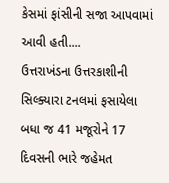કેસમાં ફાંસીની સજા આપવામાં આવી હતી....
ઉત્તરાખંડના ઉત્તરકાશીની સિલ્ક્યારા ટનલમાં ફસાયેલા બધા જ 41 મજૂરોને 17 દિવસની ભારે જહેમત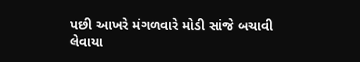પછી આખરે મંગળવારે મોડી સાંજે બચાવી લેવાયા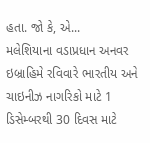હતા. જો કે, એ...
મલેશિયાના વડાપ્રધાન અનવર ઇબ્રાહિમે રવિવારે ભારતીય અને ચાઇનીઝ નાગરિકો માટે 1 ડિસેમ્બરથી 30 દિવસ માટે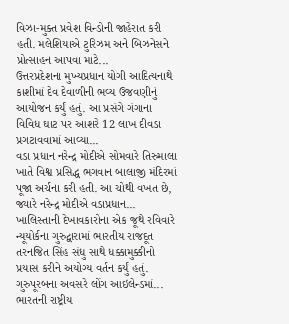વિઝા-મુક્ત પ્રવેશ વિન્ડોની જાહેરાત કરી હતી. મલેશિયાએ ટુરિઝમ અને બિઝનેસને પ્રોત્સાહન આપવા માટે...
ઉત્તરપ્રદેશના મુખ્યપ્રધાન યોગી આદિત્યનાથે કાશીમાં દેવ દેવાળીની ભવ્ય ઉજવણીનું આયોજન કર્યું હતું. આ પ્રસંગે ગંગાના વિવિધ ઘાટ પર આશરે 12 લાખ દીવડા પ્રગટાવવામાં આવ્યા...
વડા પ્રધાન નરેન્દ્ર મોદીએ સોમવારે તિરુમાલા ખાતે વિશ્વ પ્રસિદ્ધ ભગવાન બાલાજી મંદિરમાં પૂજા અર્ચના કરી હતી. આ ચોથી વખત છે, જ્યારે નરેન્દ્ર મોદીએ વડાપ્રધાન...
ખાલિસ્તાની દેખાવકારોના એક જૂથે રવિવારે ન્યૂયોર્કના ગુરુદ્વારામાં ભારતીય રાજદૂત તરનજિત સિંહ સંધુ સાથે ધક્કામુક્કીનો પ્રયાસ કરીને અયોગ્ય વર્તન કર્યું હતું. ગુરુપૂરબના અવસરે લોંગ આઇલેન્ડમાં...
ભારતની રાષ્ટ્રીય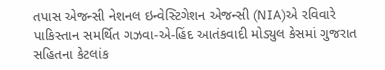તપાસ એજન્સી નેશનલ ઇન્વેસ્ટિગેશન એજન્સી (NIA)એ રવિવારે પાકિસ્તાન સમર્થિત ગઝવા-એ-હિંદ આતંકવાદી મોડ્યુલ કેસમાં ગુજરાત સહિતના કેટલાંક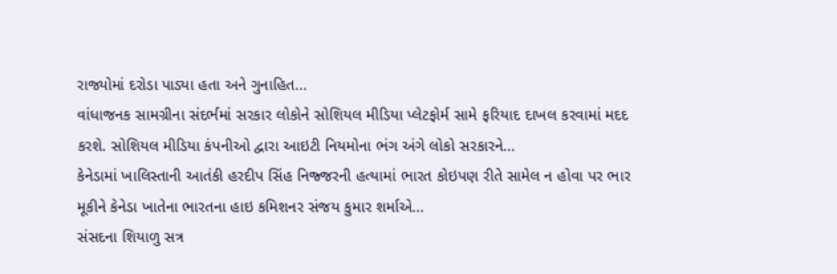રાજ્યોમાં દરોડા પાડ્યા હતા અને ગુનાહિત...
વાંધાજનક સામગ્રીના સંદર્ભમાં સરકાર લોકોને સોશિયલ મીડિયા પ્લેટફોર્મ સામે ફરિયાદ દાખલ કરવામાં મદદ કરશે. સોશિયલ મીડિયા કંપનીઓ દ્વારા આઇટી નિયમોના ભંગ અંગે લોકો સરકારને...
કેનેડામાં ખાલિસ્તાની આતંકી હરદીપ સિંહ નિજ્જરની હત્યામાં ભારત કોઇપણ રીતે સામેલ ન હોવા પર ભાર મૂકીને કેનેડા ખાતેના ભારતના હાઇ કમિશનર સંજય કુમાર શર્માએ...
સંસદના શિયાળુ સત્ર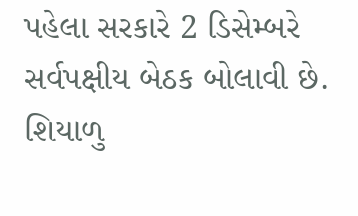પહેલા સરકારે 2 ડિસેમ્બરે સર્વપક્ષીય બેઠક બોલાવી છે. શિયાળુ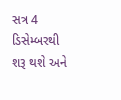સત્ર 4 ડિસેમ્બરથી શરૂ થશે અને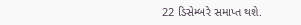22 ડિસેમ્બરે સમાપ્ત થશે.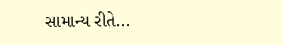સામાન્ય રીતે...